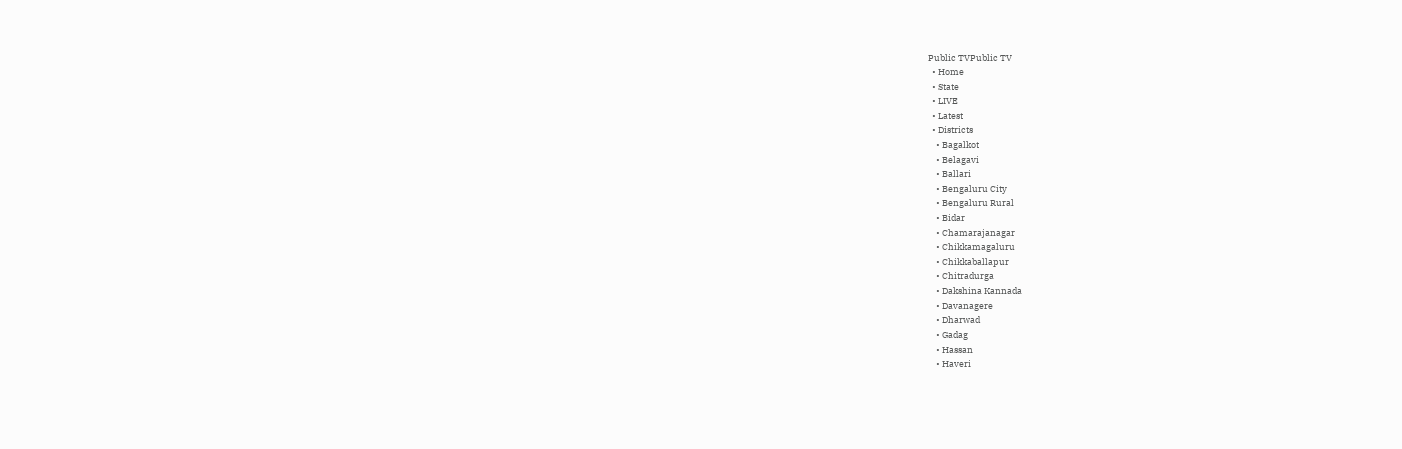Public TVPublic TV
  • Home
  • State
  • LIVE
  • Latest
  • Districts
    • Bagalkot
    • Belagavi
    • Ballari
    • Bengaluru City
    • Bengaluru Rural
    • Bidar
    • Chamarajanagar
    • Chikkamagaluru
    • Chikkaballapur
    • Chitradurga
    • Dakshina Kannada
    • Davanagere
    • Dharwad
    • Gadag
    • Hassan
    • Haveri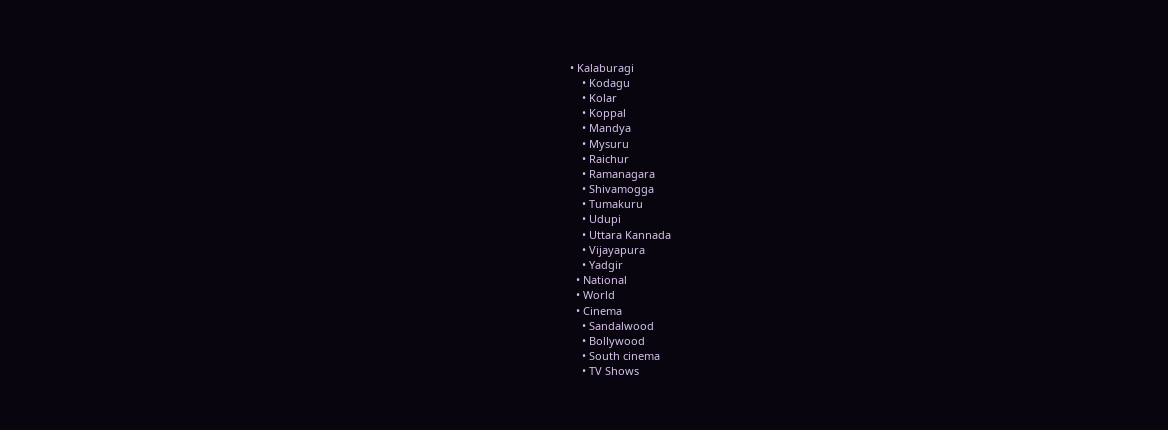• Kalaburagi
    • Kodagu
    • Kolar
    • Koppal
    • Mandya
    • Mysuru
    • Raichur
    • Ramanagara
    • Shivamogga
    • Tumakuru
    • Udupi
    • Uttara Kannada
    • Vijayapura
    • Yadgir
  • National
  • World
  • Cinema
    • Sandalwood
    • Bollywood
    • South cinema
    • TV Shows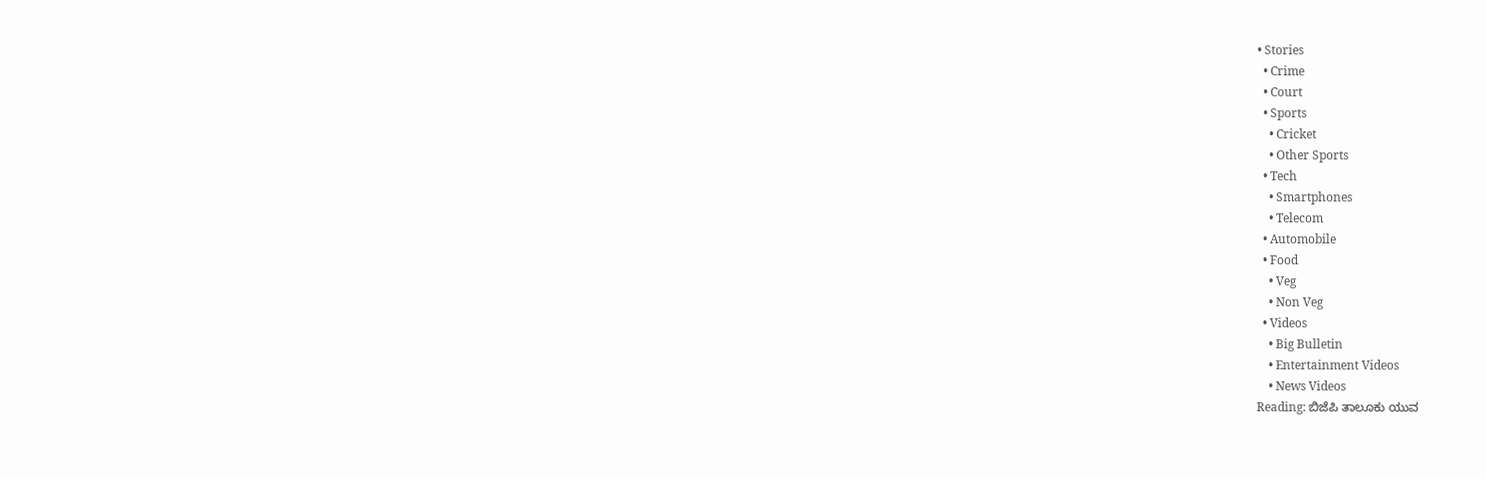• Stories
  • Crime
  • Court
  • Sports
    • Cricket
    • Other Sports
  • Tech
    • Smartphones
    • Telecom
  • Automobile
  • Food
    • Veg
    • Non Veg
  • Videos
    • Big Bulletin
    • Entertainment Videos
    • News Videos
Reading: ಬಿಜೆಪಿ ತಾಲೂಕು ಯುವ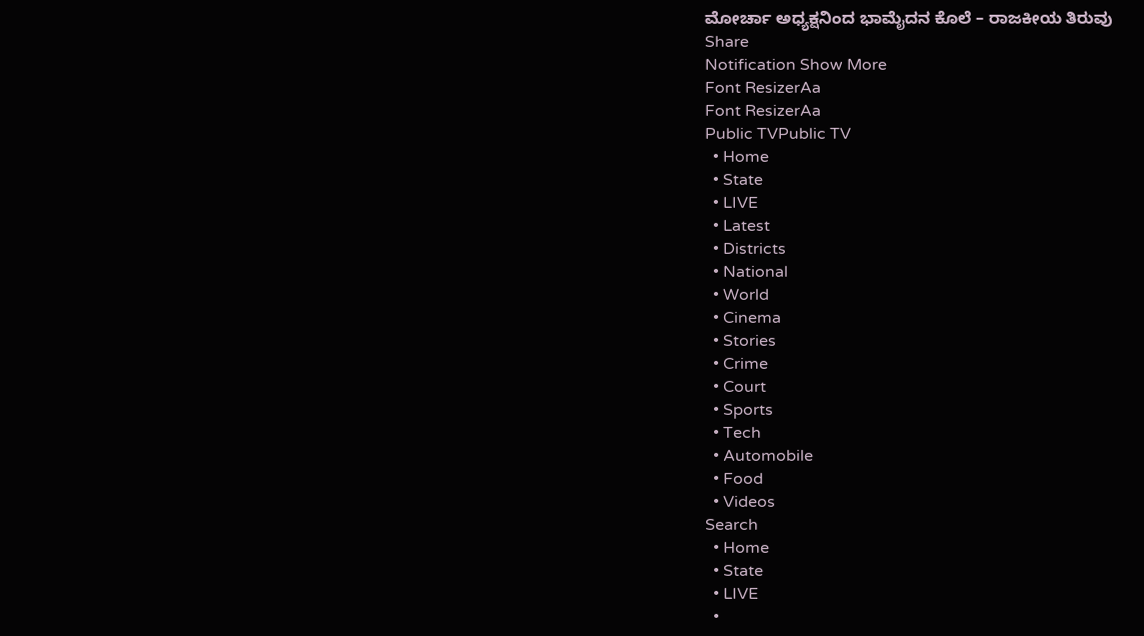ಮೋರ್ಚಾ ಅಧ್ಯಕ್ಷನಿಂದ ಭಾಮೈದನ ಕೊಲೆ – ರಾಜಕೀಯ ತಿರುವು
Share
Notification Show More
Font ResizerAa
Font ResizerAa
Public TVPublic TV
  • Home
  • State
  • LIVE
  • Latest
  • Districts
  • National
  • World
  • Cinema
  • Stories
  • Crime
  • Court
  • Sports
  • Tech
  • Automobile
  • Food
  • Videos
Search
  • Home
  • State
  • LIVE
  •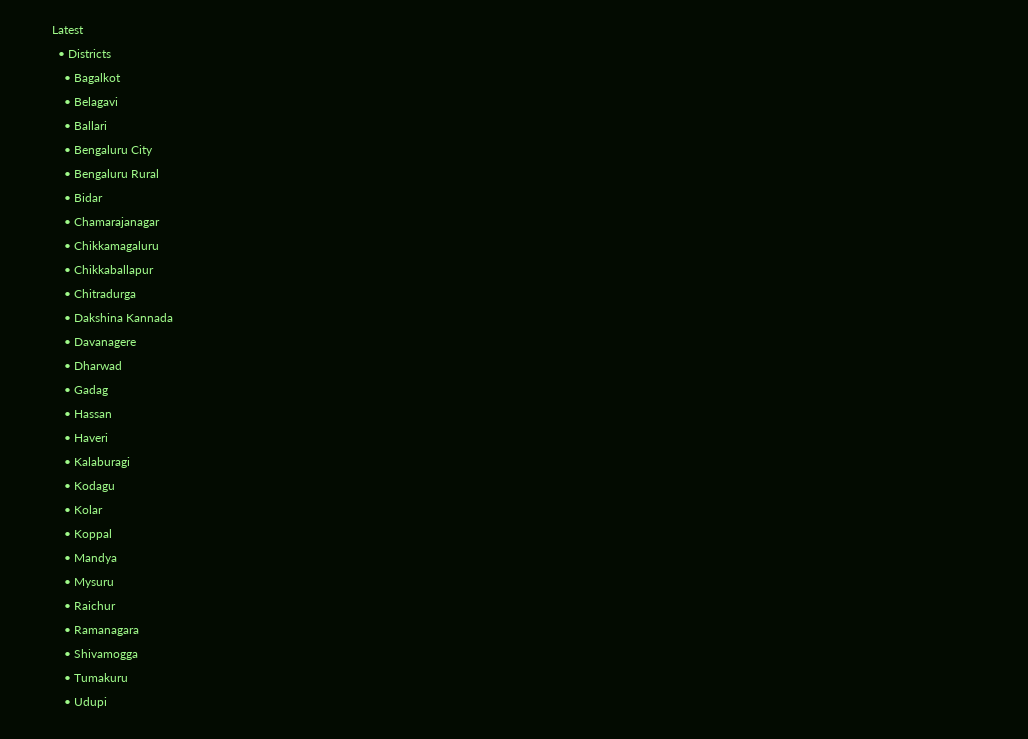Latest
  • Districts
    • Bagalkot
    • Belagavi
    • Ballari
    • Bengaluru City
    • Bengaluru Rural
    • Bidar
    • Chamarajanagar
    • Chikkamagaluru
    • Chikkaballapur
    • Chitradurga
    • Dakshina Kannada
    • Davanagere
    • Dharwad
    • Gadag
    • Hassan
    • Haveri
    • Kalaburagi
    • Kodagu
    • Kolar
    • Koppal
    • Mandya
    • Mysuru
    • Raichur
    • Ramanagara
    • Shivamogga
    • Tumakuru
    • Udupi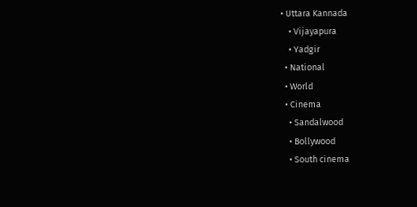• Uttara Kannada
    • Vijayapura
    • Yadgir
  • National
  • World
  • Cinema
    • Sandalwood
    • Bollywood
    • South cinema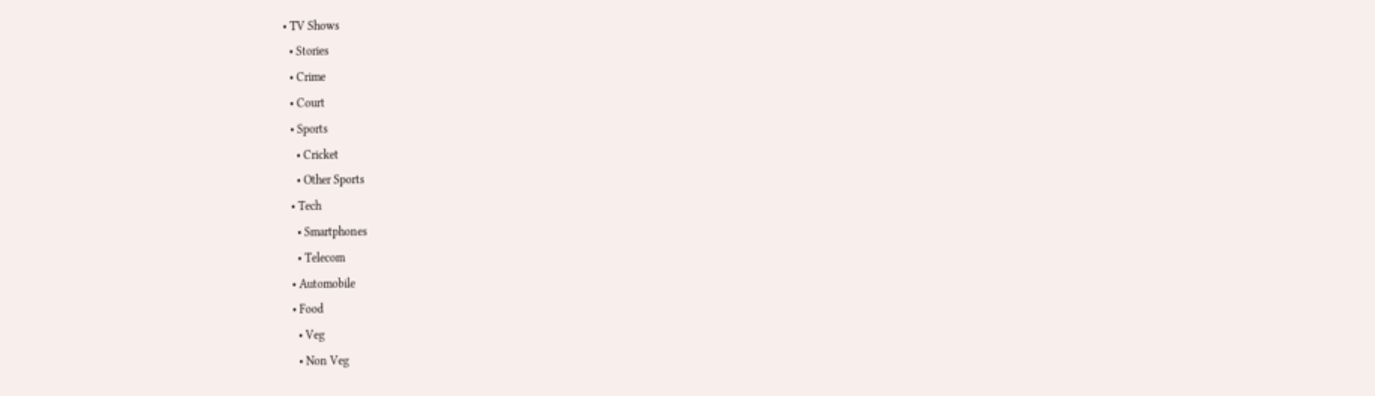• TV Shows
  • Stories
  • Crime
  • Court
  • Sports
    • Cricket
    • Other Sports
  • Tech
    • Smartphones
    • Telecom
  • Automobile
  • Food
    • Veg
    • Non Veg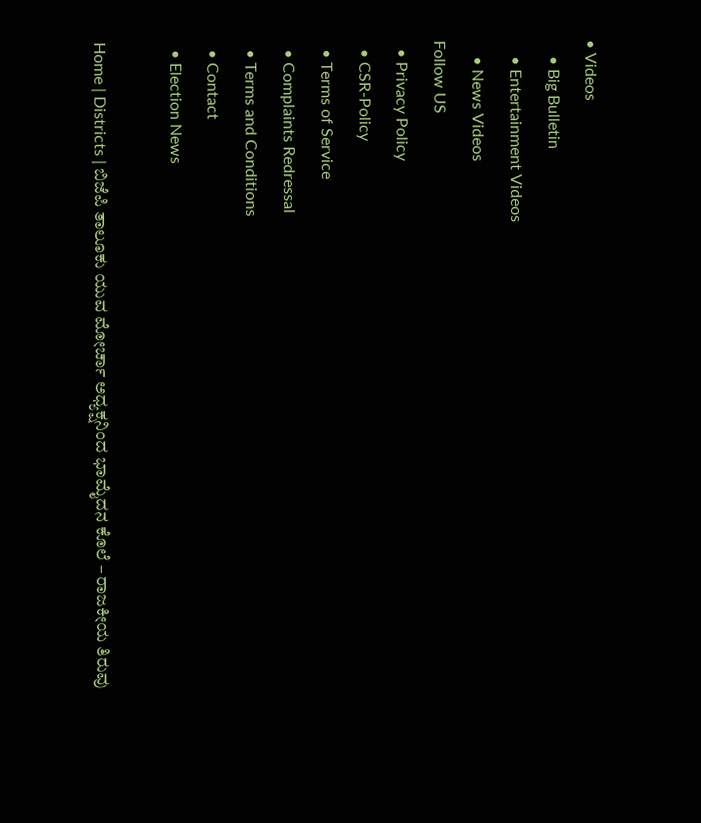• Videos
    • Big Bulletin
    • Entertainment Videos
    • News Videos
Follow US
  • Privacy Policy
  • CSR-Policy
  • Terms of Service
  • Complaints Redressal
  • Terms and Conditions
  • Contact
  • Election News

Home | Districts | ಬಿಜೆಪಿ ತಾಲೂಕು ಯುವ ಮೋರ್ಚಾ ಅಧ್ಯಕ್ಷನಿಂದ ಭಾಮೈದನ ಕೊಲೆ – ರಾಜಕೀಯ ತಿರುವು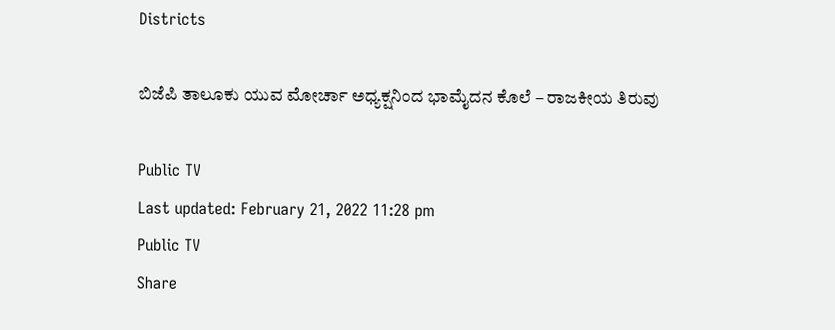Districts

ಬಿಜೆಪಿ ತಾಲೂಕು ಯುವ ಮೋರ್ಚಾ ಅಧ್ಯಕ್ಷನಿಂದ ಭಾಮೈದನ ಕೊಲೆ – ರಾಜಕೀಯ ತಿರುವು

Public TV
Last updated: February 21, 2022 11:28 pm
Public TV
Share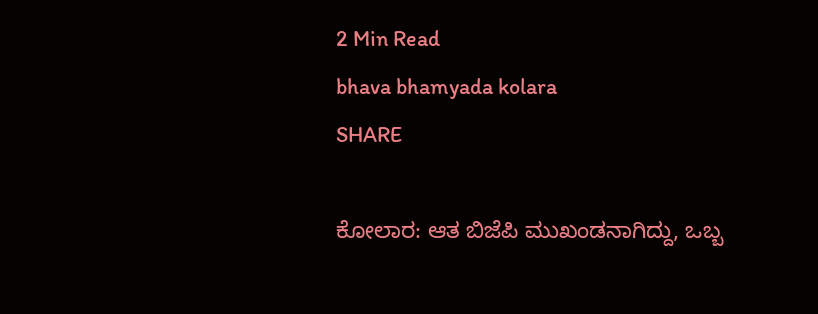2 Min Read
bhava bhamyada kolara
SHARE

ಕೋಲಾರ: ಆತ ಬಿಜೆಪಿ ಮುಖಂಡನಾಗಿದ್ದು, ಒಬ್ಬ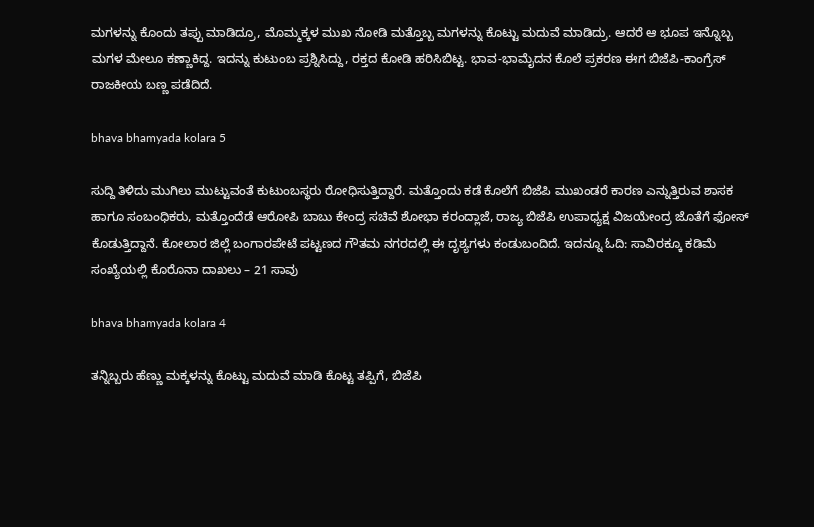ಮಗಳನ್ನು ಕೊಂದು ತಪ್ಪು ಮಾಡಿದ್ರೂ, ಮೊಮ್ಮಕ್ಕಳ ಮುಖ ನೋಡಿ ಮತ್ತೊಬ್ಬ ಮಗಳನ್ನು ಕೊಟ್ಟು ಮದುವೆ ಮಾಡಿದ್ರು. ಆದರೆ ಆ ಭೂಪ ಇನ್ನೊಬ್ಬ ಮಗಳ ಮೇಲೂ ಕಣ್ಣಾಕಿದ್ದ. ಇದನ್ನು ಕುಟುಂಬ ಪ್ರಶ್ನಿಸಿದ್ದು, ರಕ್ತದ ಕೋಡಿ ಹರಿಸಿಬಿಟ್ಟ. ಭಾವ-ಭಾಮೈದನ ಕೊಲೆ ಪ್ರಕರಣ ಈಗ ಬಿಜೆಪಿ-ಕಾಂಗ್ರೆಸ್ ರಾಜಕೀಯ ಬಣ್ಣ ಪಡೆದಿದೆ.

bhava bhamyada kolara 5

ಸುದ್ದಿ ತಿಳಿದು ಮುಗಿಲು ಮುಟ್ಟುವಂತೆ ಕುಟುಂಬಸ್ಥರು ರೋಧಿಸುತ್ತಿದ್ದಾರೆ. ಮತ್ತೊಂದು ಕಡೆ ಕೊಲೆಗೆ ಬಿಜೆಪಿ ಮುಖಂಡರೆ ಕಾರಣ ಎನ್ನುತ್ತಿರುವ ಶಾಸಕ ಹಾಗೂ ಸಂಬಂಧಿಕರು, ಮತ್ತೊಂದೆಡೆ ಆರೋಪಿ ಬಾಬು ಕೇಂದ್ರ ಸಚಿವೆ ಶೋಭಾ ಕರಂದ್ಲಾಜೆ, ರಾಜ್ಯ ಬಿಜೆಪಿ ಉಪಾಧ್ಯಕ್ಷ ವಿಜಯೇಂದ್ರ ಜೊತೆಗೆ ಫೋಸ್ ಕೊಡುತ್ತಿದ್ದಾನೆ. ಕೋಲಾರ ಜಿಲ್ಲೆ ಬಂಗಾರಪೇಟೆ ಪಟ್ಟಣದ ಗೌತಮ ನಗರದಲ್ಲಿ ಈ ದೃಶ್ಯಗಳು ಕಂಡುಬಂದಿದೆ. ಇದನ್ನೂ ಓದಿ: ಸಾವಿರಕ್ಕೂ ಕಡಿಮೆ ಸಂಖ್ಯೆಯಲ್ಲಿ ಕೊರೊನಾ ದಾಖಲು – 21 ಸಾವು

bhava bhamyada kolara 4

ತನ್ನಿಬ್ಬರು ಹೆಣ್ಣು ಮಕ್ಕಳನ್ನು ಕೊಟ್ಟು ಮದುವೆ ಮಾಡಿ ಕೊಟ್ಟ ತಪ್ಪಿಗೆ, ಬಿಜೆಪಿ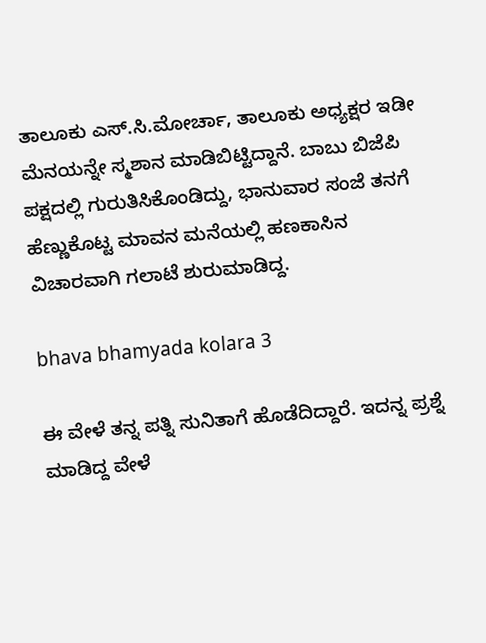ತಾಲೂಕು ಎಸ್.ಸಿ.ಮೋರ್ಚಾ, ತಾಲೂಕು ಅಧ್ಯಕ್ಷರ ಇಡೀ ಮೆನಯನ್ನೇ ಸ್ಮಶಾನ ಮಾಡಿಬಿಟ್ಟಿದ್ದಾನೆ. ಬಾಬು ಬಿಜೆಪಿ ಪಕ್ಷದಲ್ಲಿ ಗುರುತಿಸಿಕೊಂಡಿದ್ದು, ಭಾನುವಾರ ಸಂಜೆ ತನಗೆ ಹೆಣ್ಣುಕೊಟ್ಟ ಮಾವನ ಮನೆಯಲ್ಲಿ ಹಣಕಾಸಿನ ವಿಚಾರವಾಗಿ ಗಲಾಟೆ ಶುರುಮಾಡಿದ್ದ.

bhava bhamyada kolara 3

ಈ ವೇಳೆ ತನ್ನ ಪತ್ನಿ ಸುನಿತಾಗೆ ಹೊಡೆದಿದ್ದಾರೆ. ಇದನ್ನ ಪ್ರಶ್ನೆ ಮಾಡಿದ್ದ ವೇಳೆ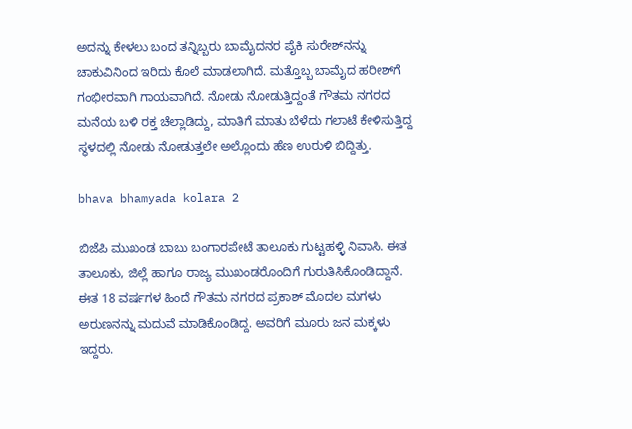ಅದನ್ನು ಕೇಳಲು ಬಂದ ತನ್ನಿಬ್ಬರು ಬಾಮೈದನರ ಪೈಕಿ ಸುರೇಶ್‍ನನ್ನು ಚಾಕುವಿನಿಂದ ಇರಿದು ಕೊಲೆ ಮಾಡಲಾಗಿದೆ. ಮತ್ತೊಬ್ಬ ಬಾಮೈದ ಹರೀಶ್‍ಗೆ ಗಂಭೀರವಾಗಿ ಗಾಯವಾಗಿದೆ. ನೋಡು ನೋಡುತ್ತಿದ್ದಂತೆ ಗೌತಮ ನಗರದ ಮನೆಯ ಬಳಿ ರಕ್ತ ಚೆಲ್ಲಾಡಿದ್ದು, ಮಾತಿಗೆ ಮಾತು ಬೆಳೆದು ಗಲಾಟೆ ಕೇಳಿಸುತ್ತಿದ್ದ ಸ್ಥಳದಲ್ಲಿ ನೋಡು ನೋಡುತ್ತಲೇ ಅಲ್ಲೊಂದು ಹೆಣ ಉರುಳಿ ಬಿದ್ದಿತ್ತು.

bhava bhamyada kolara 2

ಬಿಜೆಪಿ ಮುಖಂಡ ಬಾಬು ಬಂಗಾರಪೇಟೆ ತಾಲೂಕು ಗುಟ್ಟಹಳ್ಳಿ ನಿವಾಸಿ. ಈತ ತಾಲೂಕು, ಜಿಲ್ಲೆ ಹಾಗೂ ರಾಜ್ಯ ಮುಖಂಡರೊಂದಿಗೆ ಗುರುತಿಸಿಕೊಂಡಿದ್ದಾನೆ. ಈತ 18 ವರ್ಷಗಳ ಹಿಂದೆ ಗೌತಮ ನಗರದ ಪ್ರಕಾಶ್ ಮೊದಲ ಮಗಳು ಅರುಣನನ್ನು ಮದುವೆ ಮಾಡಿಕೊಂಡಿದ್ದ. ಅವರಿಗೆ ಮೂರು ಜನ ಮಕ್ಕಳು ಇದ್ದರು.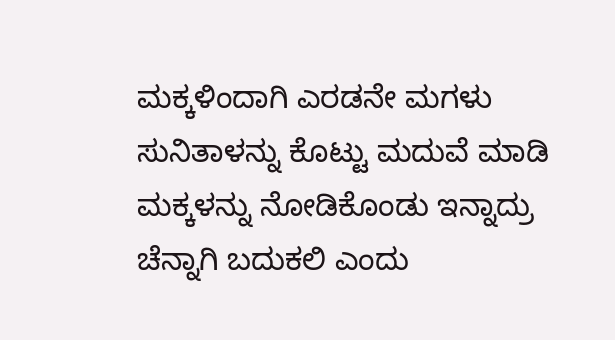ಮಕ್ಕಳಿಂದಾಗಿ ಎರಡನೇ ಮಗಳು ಸುನಿತಾಳನ್ನು ಕೊಟ್ಟು ಮದುವೆ ಮಾಡಿ ಮಕ್ಕಳನ್ನು ನೋಡಿಕೊಂಡು ಇನ್ನಾದ್ರು ಚೆನ್ನಾಗಿ ಬದುಕಲಿ ಎಂದು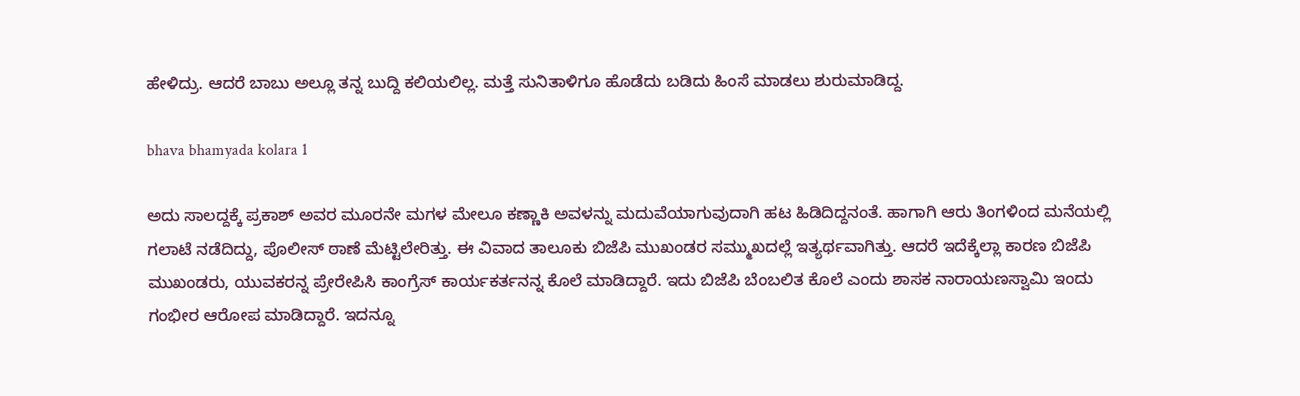ಹೇಳಿದ್ರು. ಆದರೆ ಬಾಬು ಅಲ್ಲೂ ತನ್ನ ಬುದ್ದಿ ಕಲಿಯಲಿಲ್ಲ. ಮತ್ತೆ ಸುನಿತಾಳಿಗೂ ಹೊಡೆದು ಬಡಿದು ಹಿಂಸೆ ಮಾಡಲು ಶುರುಮಾಡಿದ್ದ.

bhava bhamyada kolara 1

ಅದು ಸಾಲದ್ದಕ್ಕೆ ಪ್ರಕಾಶ್ ಅವರ ಮೂರನೇ ಮಗಳ ಮೇಲೂ ಕಣ್ಣಾಕಿ ಅವಳನ್ನು ಮದುವೆಯಾಗುವುದಾಗಿ ಹಟ ಹಿಡಿದಿದ್ದನಂತೆ. ಹಾಗಾಗಿ ಆರು ತಿಂಗಳಿಂದ ಮನೆಯಲ್ಲಿ ಗಲಾಟೆ ನಡೆದಿದ್ದು, ಪೊಲೀಸ್ ಠಾಣೆ ಮೆಟ್ಟಿಲೇರಿತ್ತು. ಈ ವಿವಾದ ತಾಲೂಕು ಬಿಜೆಪಿ ಮುಖಂಡರ ಸಮ್ಮುಖದಲ್ಲೆ ಇತ್ಯರ್ಥವಾಗಿತ್ತು. ಆದರೆ ಇದೆಕ್ಕೆಲ್ಲಾ ಕಾರಣ ಬಿಜೆಪಿ ಮುಖಂಡರು, ಯುವಕರನ್ನ ಪ್ರೇರೇಪಿಸಿ ಕಾಂಗ್ರೆಸ್ ಕಾರ್ಯಕರ್ತನನ್ನ ಕೊಲೆ ಮಾಡಿದ್ದಾರೆ. ಇದು ಬಿಜೆಪಿ ಬೆಂಬಲಿತ ಕೊಲೆ ಎಂದು ಶಾಸಕ ನಾರಾಯಣಸ್ವಾಮಿ ಇಂದು ಗಂಭೀರ ಆರೋಪ ಮಾಡಿದ್ದಾರೆ. ಇದನ್ನೂ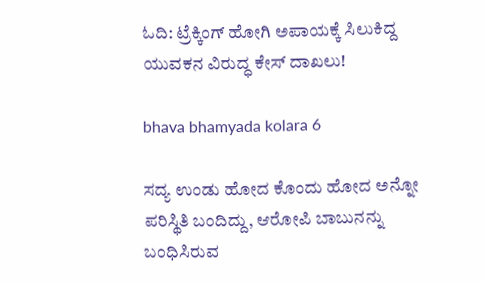ಓದಿ: ಟ್ರೆಕ್ಕಿಂಗ್ ಹೋಗಿ ಅಪಾಯಕ್ಕೆ ಸಿಲುಕಿದ್ದ ಯುವಕನ ವಿರುದ್ಧ ಕೇಸ್ ದಾಖಲು!

bhava bhamyada kolara 6

ಸದ್ಯ ಉಂಡು ಹೋದ ಕೊಂದು ಹೋದ ಅನ್ನೋ ಪರಿಸ್ಥಿತಿ ಬಂದಿದ್ದು, ಆರೋಪಿ ಬಾಬುನನ್ನು ಬಂಧಿಸಿರುವ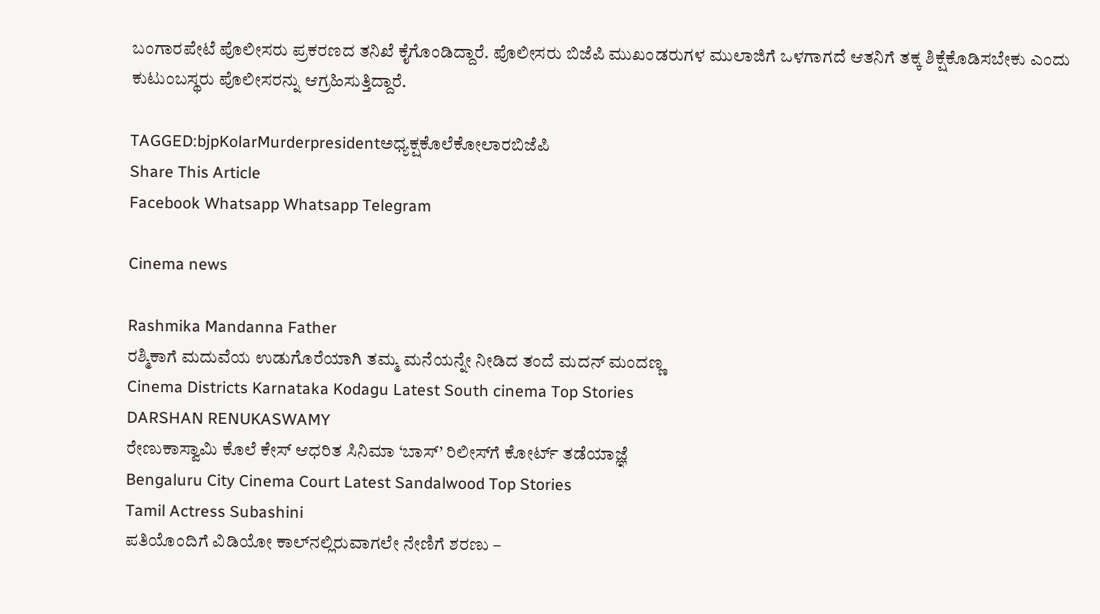ಬಂಗಾರಪೇಟೆ ಪೊಲೀಸರು ಪ್ರಕರಣದ ತನಿಖೆ ಕೈಗೊಂಡಿದ್ದಾರೆ. ಪೊಲೀಸರು ಬಿಜೆಪಿ ಮುಖಂಡರುಗಳ ಮುಲಾಜಿಗೆ ಒಳಗಾಗದೆ ಆತನಿಗೆ ತಕ್ಕ ಶಿಕ್ಷೆಕೊಡಿಸಬೇಕು ಎಂದು ಕುಟುಂಬಸ್ಥರು ಪೊಲೀಸರನ್ನು ಆಗ್ರಹಿಸುತ್ತಿದ್ದಾರೆ.

TAGGED:bjpKolarMurderpresidentಅಧ್ಯಕ್ಷಕೊಲೆಕೋಲಾರಬಿಜೆಪಿ
Share This Article
Facebook Whatsapp Whatsapp Telegram

Cinema news

Rashmika Mandanna Father
ರಶ್ಮಿಕಾಗೆ ಮದುವೆಯ ಉಡುಗೊರೆಯಾಗಿ ತಮ್ಮ ಮನೆಯನ್ನೇ ನೀಡಿದ ತಂದೆ ಮದನ್‌ ಮಂದಣ್ಣ
Cinema Districts Karnataka Kodagu Latest South cinema Top Stories
DARSHAN RENUKASWAMY
ರೇಣುಕಾಸ್ವಾಮಿ ಕೊಲೆ ಕೇಸ್‌ ಆಧರಿತ ಸಿನಿಮಾ ‘ಬಾಸ್’ ರಿಲೀಸ್‌ಗೆ ಕೋರ್ಟ್‌ ತಡೆಯಾಜ್ಞೆ
Bengaluru City Cinema Court Latest Sandalwood Top Stories
Tamil Actress Subashini
ಪತಿಯೊಂದಿಗೆ ವಿಡಿಯೋ ಕಾಲ್‌ನಲ್ಲಿರುವಾಗಲೇ ನೇಣಿಗೆ ಶರಣು –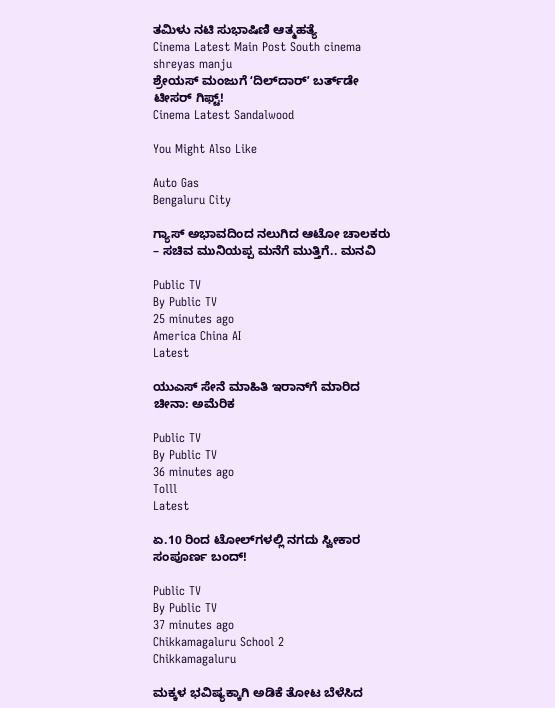ತಮಿಳು ನಟಿ ಸುಭಾಷಿಣಿ ಆತ್ಮಹತ್ಯೆ
Cinema Latest Main Post South cinema
shreyas manju
ಶ್ರೇಯಸ್ ಮಂಜುಗೆ ʻದಿಲ್‌ದಾರ್ʼ ಬರ್ತ್‌ಡೇ ಟೀಸರ್ ಗಿಫ್ಟ್‌!
Cinema Latest Sandalwood

You Might Also Like

Auto Gas
Bengaluru City

ಗ್ಯಾಸ್ ಅಭಾವದಿಂದ ನಲುಗಿದ ಆಟೋ ಚಾಲಕರು – ಸಚಿವ ಮುನಿಯಪ್ಪ ಮನೆಗೆ ಮುತ್ತಿಗೆ.. ಮನವಿ

Public TV
By Public TV
25 minutes ago
America China AI
Latest

ಯುಎಸ್ ಸೇನೆ ಮಾಹಿತಿ ಇರಾನ್‌ಗೆ ಮಾರಿದ ಚೀನಾ: ಅಮೆರಿಕ

Public TV
By Public TV
36 minutes ago
Tolll
Latest

ಏ.10 ರಿಂದ ಟೋಲ್‌ಗಳಲ್ಲಿ ನಗದು ಸ್ವೀಕಾರ ಸಂಪೂರ್ಣ ಬಂದ್‌!

Public TV
By Public TV
37 minutes ago
Chikkamagaluru School 2
Chikkamagaluru

ಮಕ್ಕಳ ಭವಿಷ್ಯಕ್ಕಾಗಿ ಅಡಿಕೆ ತೋಟ ಬೆಳೆಸಿದ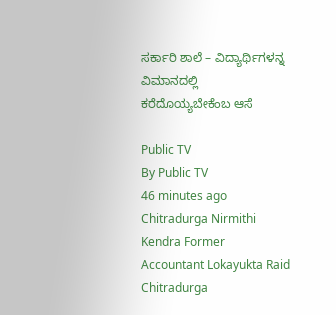ಸರ್ಕಾರಿ ಶಾಲೆ – ವಿದ್ಯಾರ್ಥಿಗಳನ್ನ ವಿಮಾನದಲ್ಲಿ ಕರೆದೊಯ್ಯಬೇಕೆಂಬ ಆಸೆ

Public TV
By Public TV
46 minutes ago
Chitradurga Nirmithi Kendra Former Accountant Lokayukta Raid
Chitradurga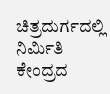ಚಿತ್ರದುರ್ಗದಲ್ಲಿ ನಿರ್ಮಿತಿ ಕೇಂದ್ರದ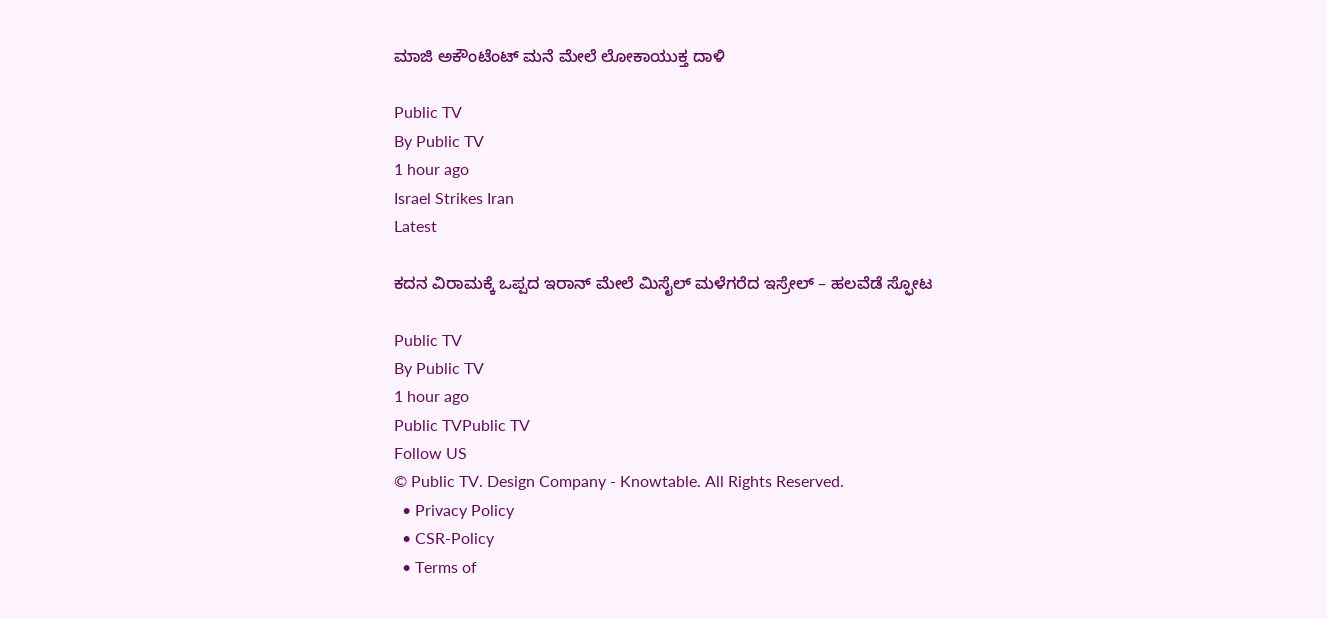ಮಾಜಿ ಅಕೌಂಟೆಂಟ್ ಮನೆ ಮೇಲೆ ಲೋಕಾಯುಕ್ತ ದಾಳಿ

Public TV
By Public TV
1 hour ago
Israel Strikes Iran
Latest

ಕದನ ವಿರಾಮಕ್ಕೆ ಒಪ್ಪದ ಇರಾನ್‌ ಮೇಲೆ ಮಿಸೈಲ್‌ ಮಳೆಗರೆದ ಇಸ್ರೇಲ್‌ – ಹಲವೆಡೆ ಸ್ಫೋಟ

Public TV
By Public TV
1 hour ago
Public TVPublic TV
Follow US
© Public TV. Design Company - Knowtable. All Rights Reserved.
  • Privacy Policy
  • CSR-Policy
  • Terms of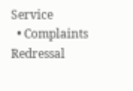Service
  • Complaints Redressal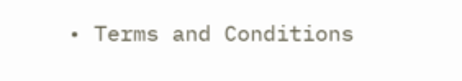• Terms and Conditions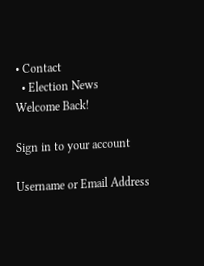• Contact
  • Election News
Welcome Back!

Sign in to your account

Username or Email Address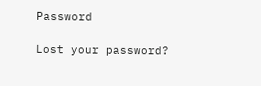Password

Lost your password?